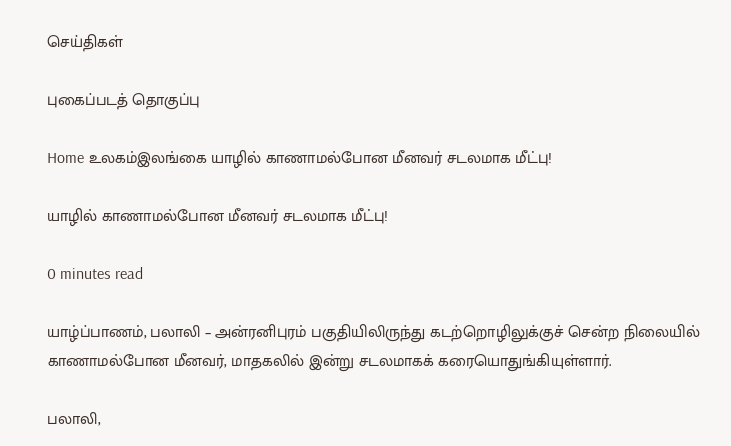செய்திகள்

புகைப்படத் தொகுப்பு

Home உலகம்இலங்கை யாழில் காணாமல்போன மீனவர் சடலமாக மீட்பு!

யாழில் காணாமல்போன மீனவர் சடலமாக மீட்பு!

0 minutes read

யாழ்ப்பாணம், பலாலி – அன்ரனிபுரம் பகுதியிலிருந்து கடற்றொழிலுக்குச் சென்ற நிலையில் காணாமல்போன மீனவர், மாதகலில் இன்று சடலமாகக் கரையொதுங்கியுள்ளார்.

பலாலி,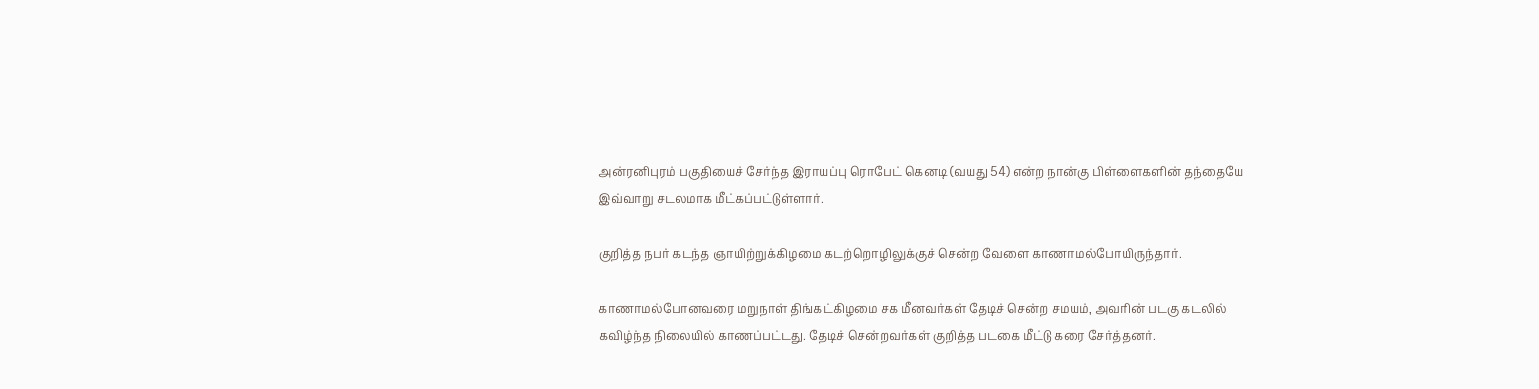அன்ரனிபுரம் பகுதியைச் சேர்ந்த இராயப்பு ரொபேட் கெனடி (வயது 54) என்ற நான்கு பிள்ளைகளின் தந்தையே இவ்வாறு சடலமாக மீட்கப்பட்டுள்ளார்.

குறித்த நபர் கடந்த ஞாயிற்றுக்கிழமை கடற்றொழிலுக்குச் சென்ற வேளை காணாமல்போயிருந்தார்.

காணாமல்போனவரை மறுநாள் திங்கட்கிழமை சக மீனவர்கள் தேடிச் சென்ற சமயம், அவரின் படகு கடலில் கவிழ்ந்த நிலையில் காணப்பட்டது. தேடிச் சென்றவர்கள் குறித்த படகை மீட்டு கரை சேர்த்தனர்.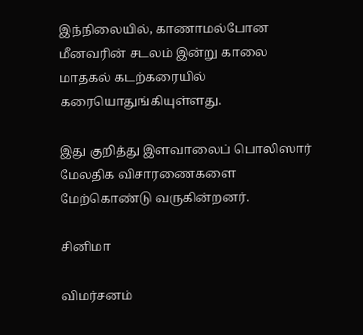இந்நிலையில், காணாமல்போன மீனவரின் சடலம் இன்று காலை மாதகல் கடற்கரையில் கரையொதுங்கியுள்ளது.

இது குறித்து இளவாலைப் பொலிஸார் மேலதிக விசாரணைகளை மேற்கொண்டு வருகின்றனர்.

சினிமா

விமர்சனம்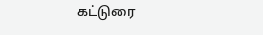கட்டுரை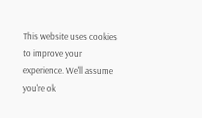This website uses cookies to improve your experience. We'll assume you're ok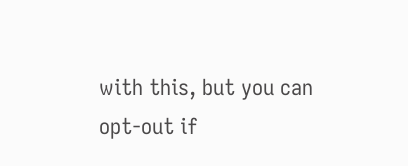with this, but you can opt-out if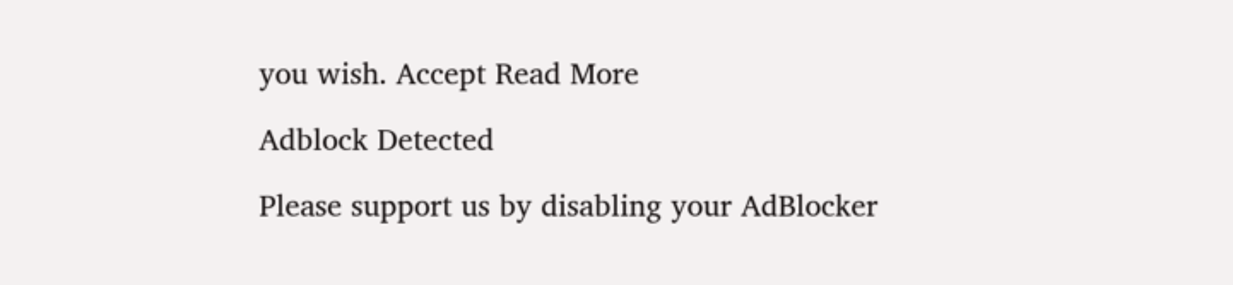you wish. Accept Read More

Adblock Detected

Please support us by disabling your AdBlocker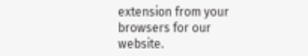extension from your browsers for our website.